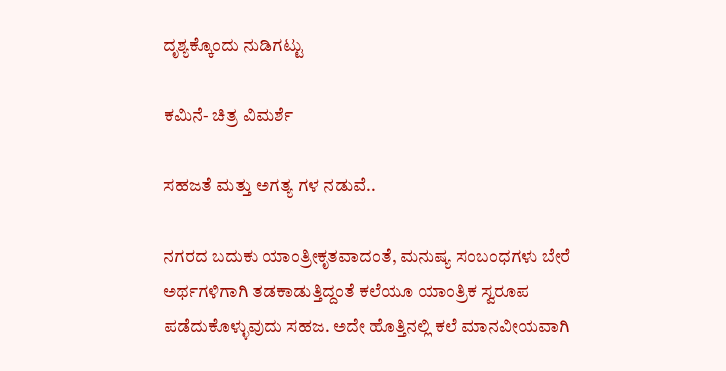ದೃಶ್ಯಕ್ಕೊಂದು ನುಡಿಗಟ್ಟು

ಕಮಿನೆ- ಚಿತ್ರ ವಿಮರ್ಶೆ

ಸಹಜತೆ ಮತ್ತು ಅಗತ್ಯ ಗಳ ನಡುವೆ..

ನಗರದ ಬದುಕು ಯಾಂತ್ರೀಕೃತವಾದಂತೆ, ಮನುಷ್ಯ ಸಂಬಂಧಗಳು ಬೇರೆ ಅರ್ಥಗಳಿಗಾಗಿ ತಡಕಾಡುತ್ತಿದ್ದಂತೆ ಕಲೆಯೂ ಯಾಂತ್ರಿಕ ಸ್ವರೂಪ ಪಡೆದುಕೊಳ್ಳುವುದು ಸಹಜ. ಅದೇ ಹೊತ್ತಿನಲ್ಲಿ ಕಲೆ ಮಾನವೀಯವಾಗಿ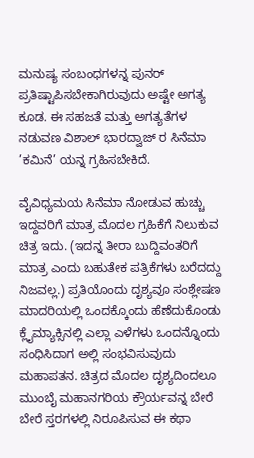ಮನುಷ್ಯ ಸಂಬಂಧಗಳನ್ನ ಪುನರ್ ಪ್ರತಿಷ್ಟಾಪಿಸಬೇಕಾಗಿರುವುದು ಅಷ್ಟೇ ಅಗತ್ಯ ಕೂಡ. ಈ ಸಹಜತೆ ಮತ್ತು ಅಗತ್ಯತೆಗಳ ನಡುವಣ ವಿಶಾಲ್ ಭಾರದ್ವಾಜ್ ರ ಸಿನೆಮಾ ’ಕಮಿನೆ’ ಯನ್ನ ಗ್ರಹಿಸಬೇಕಿದೆ.

ವೈವಿಧ್ಯಮಯ ಸಿನೆಮಾ ನೋಡುವ ಹುಚ್ಚು ಇದ್ದವರಿಗೆ ಮಾತ್ರ ಮೊದಲ ಗ್ರಹಿಕೆಗೆ ನಿಲುಕುವ ಚಿತ್ರ ಇದು. (ಇದನ್ನ ತೀರಾ ಬುದ್ದಿವಂತರಿಗೆ ಮಾತ್ರ ಎಂದು ಬಹುತೇಕ ಪತ್ರಿಕೆಗಳು ಬರೆದದ್ದು ನಿಜವಲ್ಲ.) ಪ್ರತಿಯೊಂದು ದೃಶ್ಯವೂ ಸಂಶ್ಲೇಷಣ ಮಾದರಿಯಲ್ಲಿ ಒಂದಕ್ಕೊಂದು ಹೆಣೆದುಕೊಂಡು ಕ್ಲೈಮ್ಯಾಕ್ಸಿನಲ್ಲಿ ಎಲ್ಲಾ ಎಳೆಗಳು ಒಂದನ್ನೊಂದು ಸಂಧಿಸಿದಾಗ ಅಲ್ಲಿ ಸಂಭವಿಸುವುದು ಮಹಾಪತನ. ಚಿತ್ರದ ಮೊದಲ ದೃಶ್ಯದಿಂದಲೂ ಮುಂಬೈ ಮಹಾನಗರಿಯ ಕ್ರೌರ್ಯವನ್ನ ಬೇರೆ ಬೇರೆ ಸ್ತರಗಳಲ್ಲಿ ನಿರೂಪಿಸುವ ಈ ಕಥಾ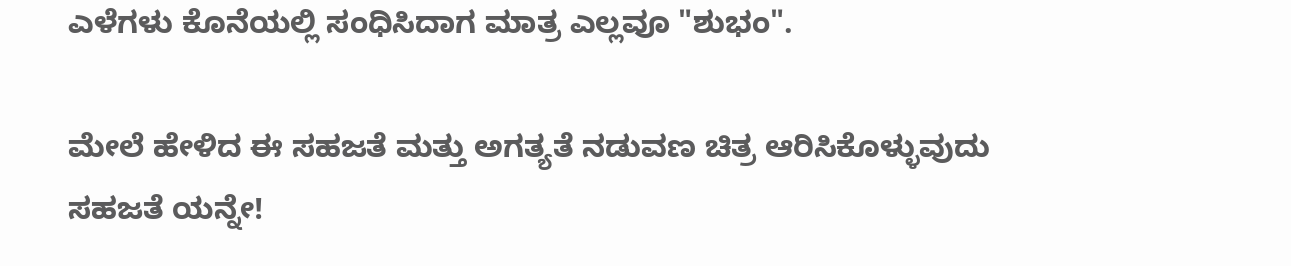ಎಳೆಗಳು ಕೊನೆಯಲ್ಲಿ ಸಂಧಿಸಿದಾಗ ಮಾತ್ರ ಎಲ್ಲವೂ "ಶುಭಂ".

ಮೇಲೆ ಹೇಳಿದ ಈ ಸಹಜತೆ ಮತ್ತು ಅಗತ್ಯತೆ ನಡುವಣ ಚಿತ್ರ ಆರಿಸಿಕೊಳ್ಳುವುದು ಸಹಜತೆ ಯನ್ನೇ!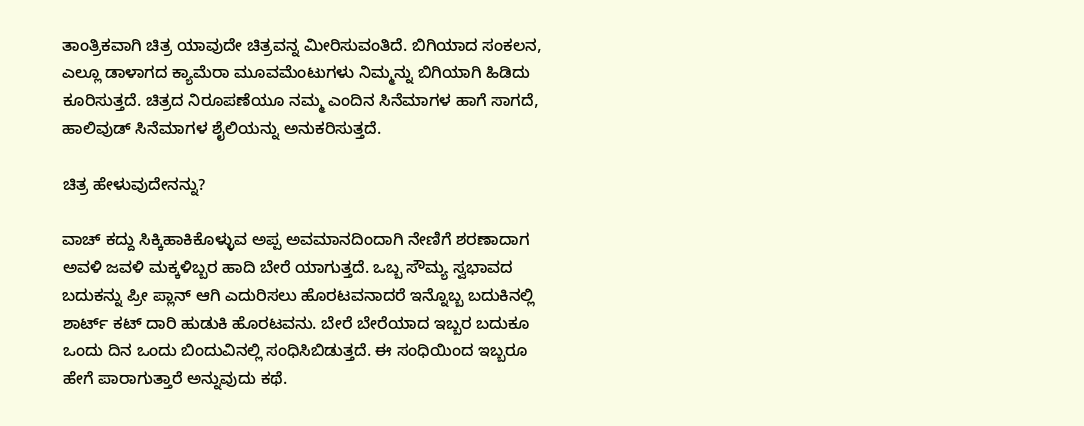ತಾಂತ್ರಿಕವಾಗಿ ಚಿತ್ರ ಯಾವುದೇ ಚಿತ್ರವನ್ನ ಮೀರಿಸುವಂತಿದೆ. ಬಿಗಿಯಾದ ಸಂಕಲನ, ಎಲ್ಲೂ ಡಾಳಾಗದ ಕ್ಯಾಮೆರಾ ಮೂವಮೆಂಟುಗಳು ನಿಮ್ಮನ್ನು ಬಿಗಿಯಾಗಿ ಹಿಡಿದು ಕೂರಿಸುತ್ತದೆ. ಚಿತ್ರದ ನಿರೂಪಣೆಯೂ ನಮ್ಮ ಎಂದಿನ ಸಿನೆಮಾಗಳ ಹಾಗೆ ಸಾಗದೆ, ಹಾಲಿವುಡ್ ಸಿನೆಮಾಗಳ ಶೈಲಿಯನ್ನು ಅನುಕರಿಸುತ್ತದೆ.

ಚಿತ್ರ ಹೇಳುವುದೇನನ್ನು?

ವಾಚ್ ಕದ್ದು ಸಿಕ್ಕಿಹಾಕಿಕೊಳ್ಳುವ ಅಪ್ಪ ಅವಮಾನದಿಂದಾಗಿ ನೇಣಿಗೆ ಶರಣಾದಾಗ ಅವಳಿ ಜವಳಿ ಮಕ್ಕಳಿಬ್ಬರ ಹಾದಿ ಬೇರೆ ಯಾಗುತ್ತದೆ. ಒಬ್ಬ ಸೌಮ್ಯ ಸ್ವಭಾವದ ಬದುಕನ್ನು ಪ್ರೀ ಪ್ಲಾನ್ ಆಗಿ ಎದುರಿಸಲು ಹೊರಟವನಾದರೆ ಇನ್ನೊಬ್ಬ ಬದುಕಿನಲ್ಲಿ ಶಾರ್ಟ್ ಕಟ್ ದಾರಿ ಹುಡುಕಿ ಹೊರಟವನು. ಬೇರೆ ಬೇರೆಯಾದ ಇಬ್ಬರ ಬದುಕೂ ಒಂದು ದಿನ ಒಂದು ಬಿಂದುವಿನಲ್ಲಿ ಸಂಧಿಸಿಬಿಡುತ್ತದೆ. ಈ ಸಂಧಿಯಿಂದ ಇಬ್ಬರೂ ಹೇಗೆ ಪಾರಾಗುತ್ತಾರೆ ಅನ್ನುವುದು ಕಥೆ.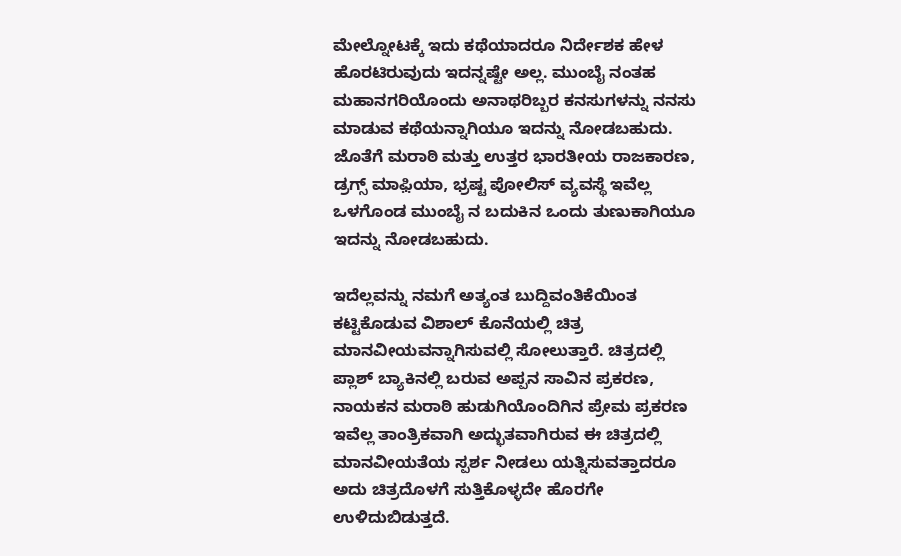ಮೇಲ್ನೋಟಕ್ಕೆ ಇದು ಕಥೆಯಾದರೂ ನಿರ್ದೇಶಕ ಹೇಳ ಹೊರಟಿರುವುದು ಇದನ್ನಷ್ಟೇ ಅಲ್ಲ. ಮುಂಬೈ ನಂತಹ ಮಹಾನಗರಿಯೊಂದು ಅನಾಥರಿಬ್ಬರ ಕನಸುಗಳನ್ನು ನನಸು ಮಾಡುವ ಕಥೆಯನ್ನಾಗಿಯೂ ಇದನ್ನು ನೋಡಬಹುದು. ಜೊತೆಗೆ ಮರಾಠಿ ಮತ್ತು ಉತ್ತರ ಭಾರತೀಯ ರಾಜಕಾರಣ, ಡ್ರಗ್ಸ್ ಮಾಫ಼ಿಯಾ, ಭ್ರಷ್ಟ ಪೋಲಿಸ್ ವ್ಯವಸ್ಥೆ ಇವೆಲ್ಲ ಒಳಗೊಂಡ ಮುಂಬೈ ನ ಬದುಕಿನ ಒಂದು ತುಣುಕಾಗಿಯೂ ಇದನ್ನು ನೋಡಬಹುದು.

ಇದೆಲ್ಲವನ್ನು ನಮಗೆ ಅತ್ಯಂತ ಬುದ್ದಿವಂತಿಕೆಯಿಂತ ಕಟ್ಟಿಕೊಡುವ ವಿಶಾಲ್ ಕೊನೆಯಲ್ಲಿ ಚಿತ್ರ ಮಾನವೀಯವನ್ನಾಗಿಸುವಲ್ಲಿ ಸೋಲುತ್ತಾರೆ. ಚಿತ್ರದಲ್ಲಿ ಪ್ಲಾಶ್ ಬ್ಯಾಕಿನಲ್ಲಿ ಬರುವ ಅಪ್ಪನ ಸಾವಿನ ಪ್ರಕರಣ, ನಾಯಕನ ಮರಾಠಿ ಹುಡುಗಿಯೊಂದಿಗಿನ ಪ್ರೇಮ ಪ್ರಕರಣ ಇವೆಲ್ಲ ತಾಂತ್ರಿಕವಾಗಿ ಅದ್ಭುತವಾಗಿರುವ ಈ ಚಿತ್ರದಲ್ಲಿ ಮಾನವೀಯತೆಯ ಸ್ಪರ್ಶ ನೀಡಲು ಯತ್ನಿಸುವತ್ತಾದರೂ ಅದು ಚಿತ್ರದೊಳಗೆ ಸುತ್ತಿಕೊಳ್ಳದೇ ಹೊರಗೇ ಉಳಿದುಬಿಡುತ್ತದೆ.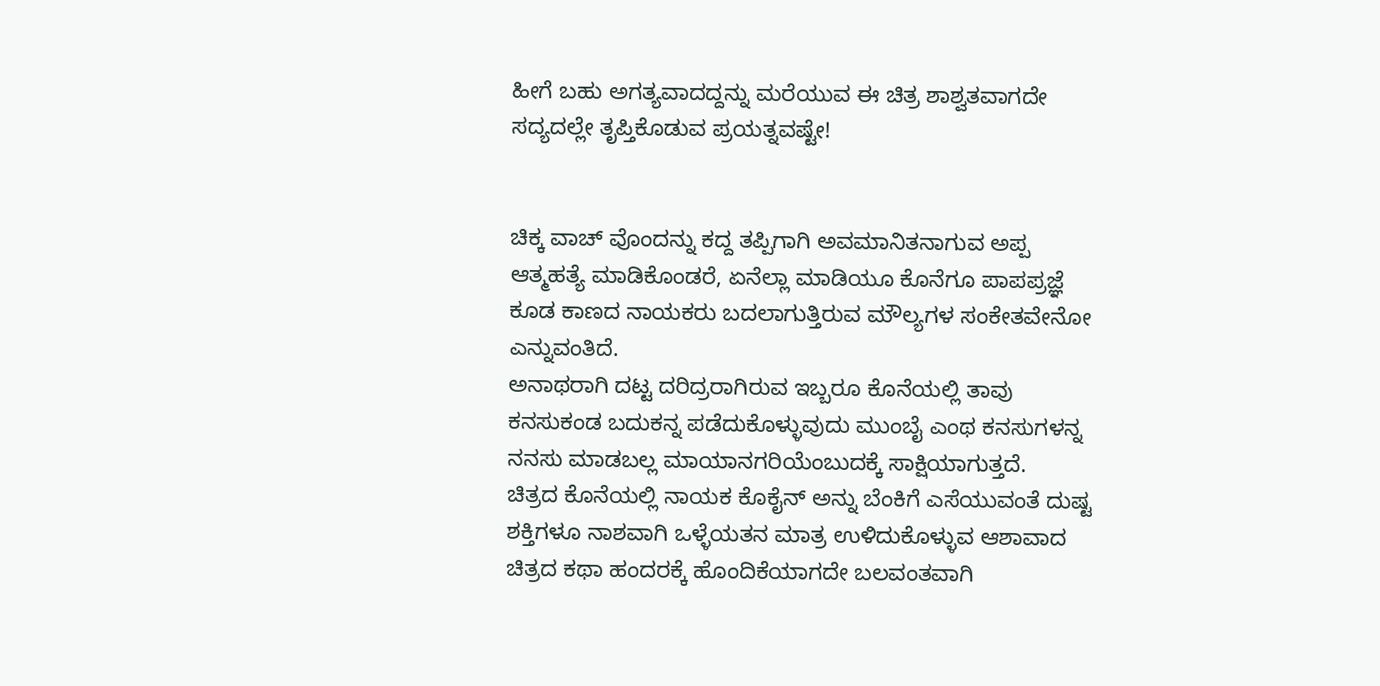ಹೀಗೆ ಬಹು ಅಗತ್ಯವಾದದ್ದನ್ನು ಮರೆಯುವ ಈ ಚಿತ್ರ ಶಾಶ್ವತವಾಗದೇ ಸದ್ಯದಲ್ಲೇ ತೃಪ್ತಿಕೊಡುವ ಪ್ರಯತ್ನವಷ್ಟೇ!


ಚಿಕ್ಕ ವಾಚ್ ವೊಂದನ್ನು ಕದ್ದ ತಪ್ಪಿಗಾಗಿ ಅವಮಾನಿತನಾಗುವ ಅಪ್ಪ ಆತ್ಮಹತ್ಯೆ ಮಾಡಿಕೊಂಡರೆ, ಏನೆಲ್ಲಾ ಮಾಡಿಯೂ ಕೊನೆಗೂ ಪಾಪಪ್ರಜ್ಞೆ ಕೂಡ ಕಾಣದ ನಾಯಕರು ಬದಲಾಗುತ್ತಿರುವ ಮೌಲ್ಯಗಳ ಸಂಕೇತವೇನೋ ಎನ್ನುವಂತಿದೆ.
ಅನಾಥರಾಗಿ ದಟ್ಟ ದರಿದ್ರರಾಗಿರುವ ಇಬ್ಬರೂ ಕೊನೆಯಲ್ಲಿ ತಾವು ಕನಸುಕಂಡ ಬದುಕನ್ನ ಪಡೆದುಕೊಳ್ಳುವುದು ಮುಂಬೈ ಎಂಥ ಕನಸುಗಳನ್ನ ನನಸು ಮಾಡಬಲ್ಲ ಮಾಯಾನಗರಿಯೆಂಬುದಕ್ಕೆ ಸಾಕ್ಷಿಯಾಗುತ್ತದೆ.
ಚಿತ್ರದ ಕೊನೆಯಲ್ಲಿ ನಾಯಕ ಕೊಕೈನ್ ಅನ್ನು ಬೆಂಕಿಗೆ ಎಸೆಯುವಂತೆ ದುಷ್ಟ ಶಕ್ತಿಗಳೂ ನಾಶವಾಗಿ ಒಳ್ಳೆಯತನ ಮಾತ್ರ ಉಳಿದುಕೊಳ್ಳುವ ಆಶಾವಾದ ಚಿತ್ರದ ಕಥಾ ಹಂದರಕ್ಕೆ ಹೊಂದಿಕೆಯಾಗದೇ ಬಲವಂತವಾಗಿ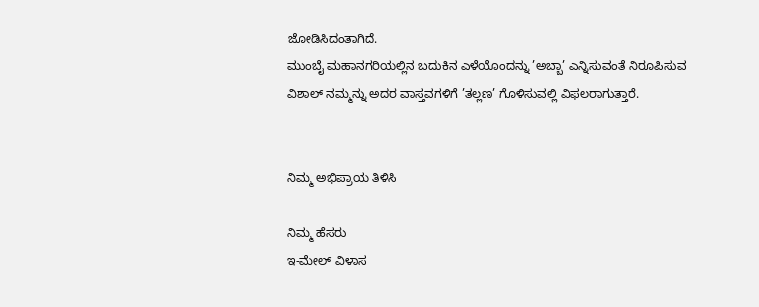ಜೋಡಿಸಿದಂತಾಗಿದೆ.
ಮುಂಬೈ ಮಹಾನಗರಿಯಲ್ಲಿನ ಬದುಕಿನ ಎಳೆಯೊಂದನ್ನು ’ಅಬ್ಬಾ’ ಎನ್ನಿಸುವಂತೆ ನಿರೂಪಿಸುವ ವಿಶಾಲ್ ನಮ್ಮನ್ನು ಅದರ ವಾಸ್ತವಗಳಿಗೆ ’ತಲ್ಲಣ’ ಗೊಳಿಸುವಲ್ಲಿ ವಿಫಲರಾಗುತ್ತಾರೆ.


ನಿಮ್ಮ ಅಭಿಪ್ರಾಯ ತಿಳಿಸಿ

ನಿಮ್ಮ ಹೆಸರು
ಇ-ಮೇಲ್ ವಿಳಾಸ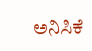ಅನಿಸಿಕೆ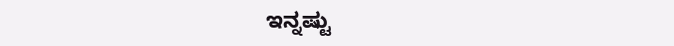ಇನ್ನಷ್ಟು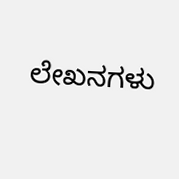ಲೇಖನಗಳು